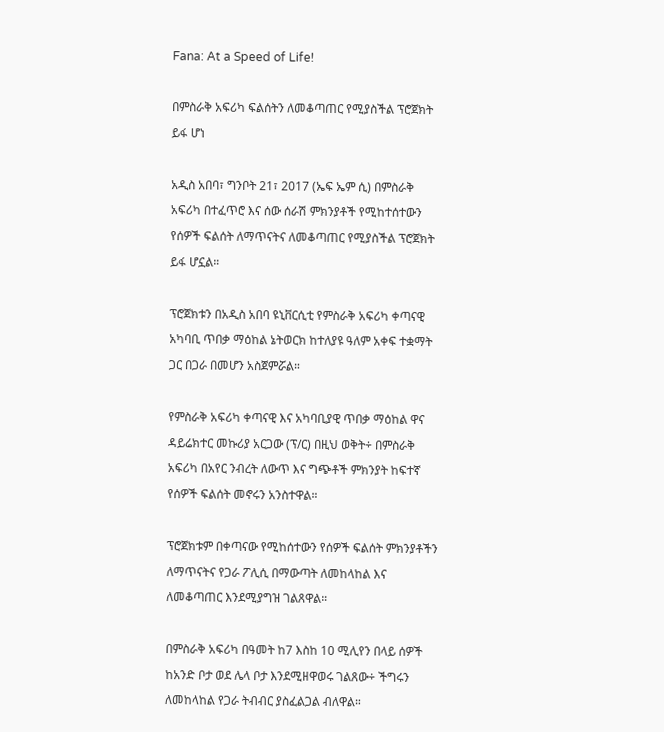Fana: At a Speed of Life!

በምስራቅ አፍሪካ ፍልሰትን ለመቆጣጠር የሚያስችል ፕሮጀክት ይፋ ሆነ

አዲስ አበባ፣ ግንቦት 21፣ 2017 (ኤፍ ኤም ሲ) በምስራቅ አፍሪካ በተፈጥሮ እና ሰው ሰራሽ ምክንያቶች የሚከተሰተውን የሰዎች ፍልሰት ለማጥናትና ለመቆጣጠር የሚያስችል ፕሮጀክት ይፋ ሆኗል።

ፕሮጀክቱን በአዲስ አበባ ዩኒቨርሲቲ የምስራቅ አፍሪካ ቀጣናዊ አካባቢ ጥበቃ ማዕከል ኔትወርክ ከተለያዩ ዓለም አቀፍ ተቋማት ጋር በጋራ በመሆን አስጀምሯል።

የምስራቅ አፍሪካ ቀጣናዊ እና አካባቢያዊ ጥበቃ ማዕከል ዋና ዳይሬክተር መኩሪያ አርጋው (ፕ/ር) በዚህ ወቅት÷ በምስራቅ አፍሪካ በአየር ንብረት ለውጥ እና ግጭቶች ምክንያት ከፍተኛ የሰዎች ፍልሰት መኖሩን አንስተዋል።

ፕሮጀክቱም በቀጣናው የሚከሰተውን የሰዎች ፍልሰት ምክንያቶችን ለማጥናትና የጋራ ፖሊሲ በማውጣት ለመከላከል እና ለመቆጣጠር እንደሚያግዝ ገልጸዋል።

በምስራቅ አፍሪካ በዓመት ከ7 እስከ 10 ሚሊየን በላይ ሰዎች ከአንድ ቦታ ወደ ሌላ ቦታ እንደሚዘዋወሩ ገልጸው÷ ችግሩን ለመከላከል የጋራ ትብብር ያስፈልጋል ብለዋል።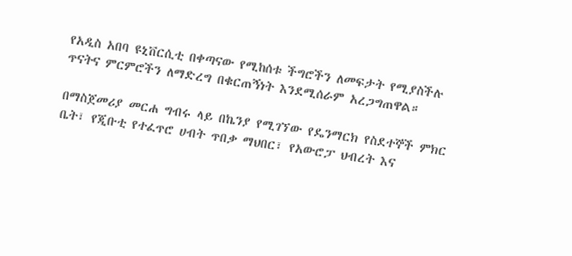የአዲስ አበባ ዩኒቨርሲቲ በቀጣናው የሚከሰቱ ችግሮችን ለመፍታት የሚያስችሉ ጥናትና ምርምሮችን ለማድረግ በቁርጠኝነት እንደሚሰራም አረጋግጠዋል።

በማስጀመሪያ መርሐ ግብሩ ላይ በኬንያ የሚገኘው የዴንማርክ የስደተኞች ምክር ቤት፣ የጂቡቲ የተፈጥሮ ሀብት ጥበቃ ማህበር፣ የአውሮፓ ህብረት እና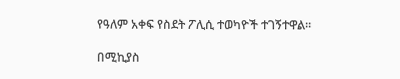የዓለም አቀፍ የስደት ፖሊሲ ተወካዮች ተገኝተዋል።

በሚኪያስ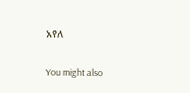አየለ

You might also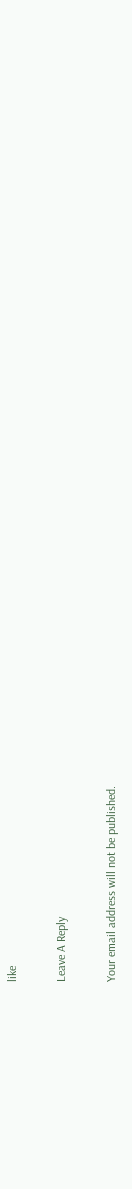like

Leave A Reply

Your email address will not be published.